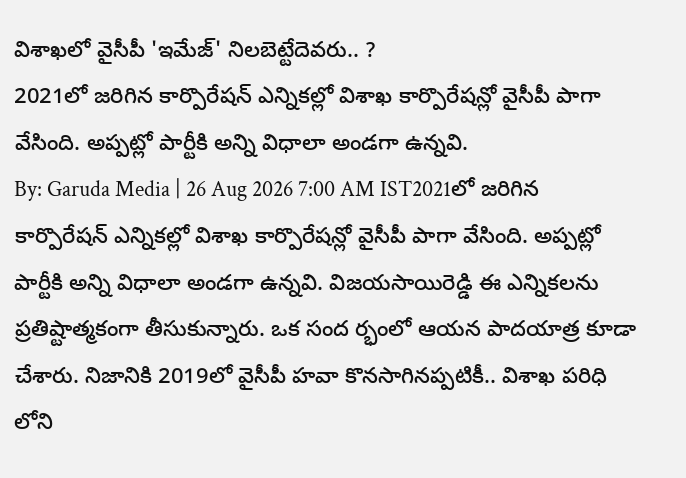విశాఖలో వైసీపీ 'ఇమేజ్' నిలబెట్టేదెవరు.. ?
2021లో జరిగిన కార్పొరేషన్ ఎన్నికల్లో విశాఖ కార్పొరేషన్లో వైసీపీ పాగా వేసింది. అప్పట్లో పార్టీకి అన్ని విధాలా అండగా ఉన్నవి.
By: Garuda Media | 26 Aug 2026 7:00 AM IST2021లో జరిగిన కార్పొరేషన్ ఎన్నికల్లో విశాఖ కార్పొరేషన్లో వైసీపీ పాగా వేసింది. అప్పట్లో పార్టీకి అన్ని విధాలా అండగా ఉన్నవి. విజయసాయిరెడ్డి ఈ ఎన్నికలను ప్రతిష్టాత్మకంగా తీసుకున్నారు. ఒక సంద ర్భంలో ఆయన పాదయాత్ర కూడా చేశారు. నిజానికి 2019లో వైసీపీ హవా కొనసాగినప్పటికీ.. విశాఖ పరిధి లోని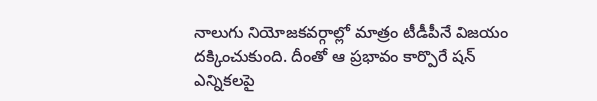నాలుగు నియోజకవర్గాల్లో మాత్రం టీడీపీనే విజయం దక్కించుకుంది. దీంతో ఆ ప్రభావం కార్పొరే షన్ ఎన్నికలపై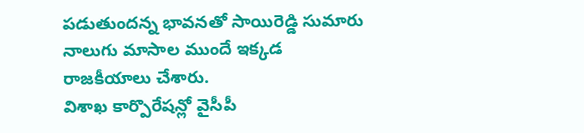పడుతుందన్న భావనతో సాయిరెడ్డి సుమారు నాలుగు మాసాల ముందే ఇక్కడ రాజకీయాలు చేశారు.
విశాఖ కార్పొరేషన్లో వైసీపీ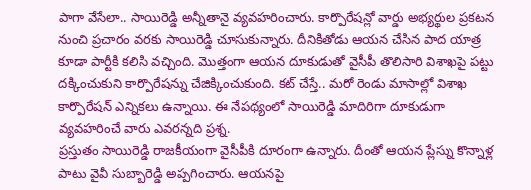పాగా వేసేలా.. సాయిరెడ్డి అన్నీతానై వ్యవహరించారు. కార్పొరేషన్లో వార్డు అభ్యర్థుల ప్రకటన నుంచి ప్రచారం వరకు సాయిరెడ్డి చూసుకున్నారు. దీనికితోడు ఆయన చేసిన పాద యాత్ర కూడా పార్టీకి కలిసి వచ్చింది. మొత్తంగా ఆయన దూకుడుతో వైసీపీ తొలిసారి విశాఖపై పట్టు దక్కించుకుని కార్పొరేషన్ను చేజిక్కించుకుంది. కట్ చేస్తే.. మరో రెండు మాసాల్లో విశాఖ కార్పొరేషన్ ఎన్నికలు ఉన్నాయి. ఈ నేపథ్యంలో సాయిరెడ్డి మాదిరిగా దూకుడుగా వ్యవహరించే వారు ఎవరన్నది ప్రశ్న.
ప్రస్తుతం సాయిరెడ్డి రాజకీయంగా వైసీపీకి దూరంగా ఉన్నారు. దీంతో ఆయన ప్లేస్ను కొన్నాళ్ల పాటు వైవీ సుబ్బారెడ్డి అప్పగించారు. ఆయనపై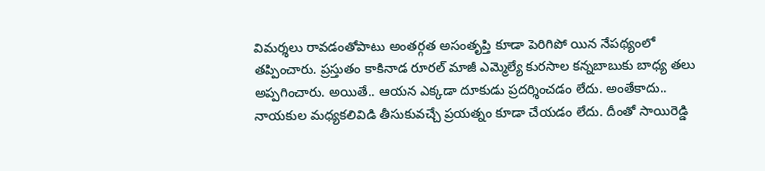విమర్శలు రావడంతోపాటు అంతర్గత అసంతృప్తి కూడా పెరిగిపో యిన నేపథ్యంలో తప్పించారు. ప్రస్తుతం కాకినాడ రూరల్ మాజీ ఎమ్మెల్యే కురసాల కన్నబాబుకు బాధ్య తలు అప్పగించారు. అయితే.. ఆయన ఎక్కడా దూకుడు ప్రదర్శించడం లేదు. అంతేకాదు.. నాయకుల మధ్యకలివిడి తీసుకువచ్చే ప్రయత్నం కూడా చేయడం లేదు. దీంతో సాయిరెడ్డి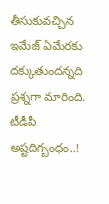తీసుకువచ్చిన ఇమేజ్ ఏమేరకు దక్కుతుందన్నది ప్రశ్నగా మారింది.
టీడీపీ అష్టదిగ్బంధం..!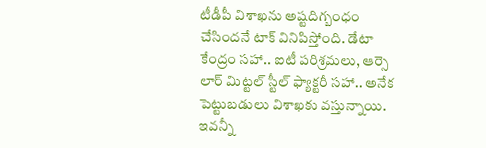టీడీపీ విశాఖను అష్టదిగ్బంధం చేసిందనే టాక్ వినిపిస్తోంది. డేటా కేంద్రం సహా.. ఐటీ పరిశ్రమలు, ఆర్సె లార్ మిట్టల్ స్టీల్ ఫ్యాక్టరీ సహా.. అనేక పెట్టుబడులు విశాఖకు వస్తున్నాయి. ఇవన్నీ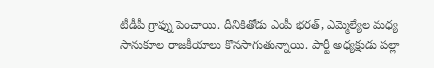టీడీపీ గ్రాఫ్ను పెంచాయి. దీనికితోడు ఎంపీ భరత్, ఎమ్మెల్యేల మధ్య సానుకూల రాజకీయాలు కొనసాగుతున్నాయి. పార్టీ అధ్యక్షుడు పల్లా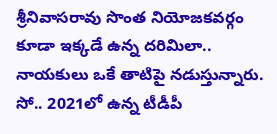శ్రీనివాసరావు సొంత నియోజకవర్గం కూడా ఇక్కడే ఉన్న దరిమిలా.. నాయకులు ఒకే తాటిపై నడుస్తున్నారు. సో.. 2021లో ఉన్న టీడీపీ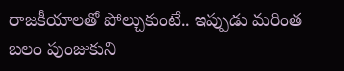రాజకీయాలతో పోల్చుకుంటే.. ఇప్పుడు మరింత బలం పుంజుకుని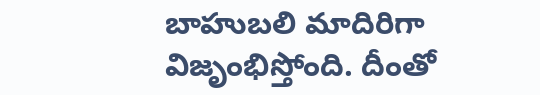బాహుబలి మాదిరిగా విజృంభిస్తోంది. దీంతో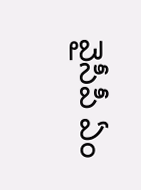వైసీపీ ఏం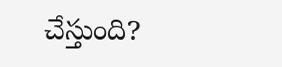చేస్తుంది?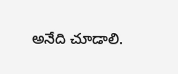అనేది చూడాలి.